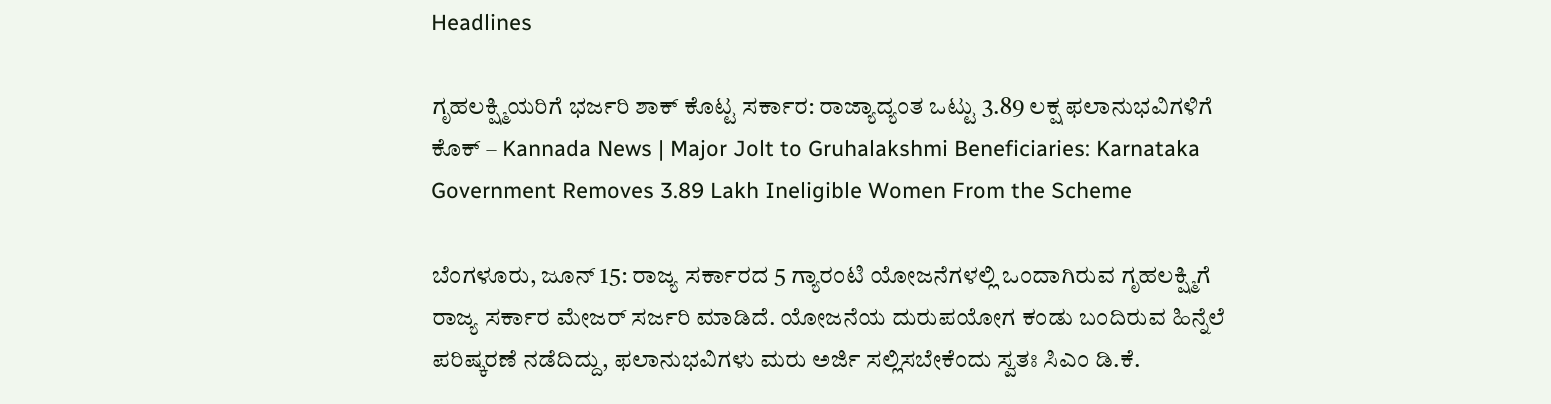Headlines

ಗೃಹಲಕ್ಷ್ಮಿಯರಿಗೆ ಭರ್ಜರಿ ಶಾಕ್ ಕೊಟ್ಟ ಸರ್ಕಾರ: ರಾಜ್ಯಾದ್ಯಂತ ಒಟ್ಟು 3.89 ಲಕ್ಷ ಫಲಾನುಭವಿಗಳಿಗೆ ಕೊಕ್ – Kannada News | Major Jolt to Gruhalakshmi Beneficiaries: Karnataka Government Removes 3.89 Lakh Ineligible Women From the Scheme

ಬೆಂಗಳೂರು, ಜೂನ್ 15: ರಾಜ್ಯ ಸರ್ಕಾರದ 5 ಗ್ಯಾರಂಟಿ ಯೋಜನೆಗಳಲ್ಲಿ ಒಂದಾಗಿರುವ ಗೃಹಲಕ್ಷ್ಮಿಗೆ ರಾಜ್ಯ ಸರ್ಕಾರ ಮೇಜರ್ ಸರ್ಜರಿ ಮಾಡಿದೆ. ಯೋಜನೆಯ ದುರುಪಯೋಗ ಕಂಡು ಬಂದಿರುವ ಹಿನ್ನೆಲೆ ಪರಿಷ್ಕರಣೆ ನಡೆದಿದ್ದು, ಫಲಾನುಭವಿಗಳು ಮರು ಅರ್ಜಿ ಸಲ್ಲಿಸಬೇಕೆಂದು ಸ್ವತಃ ಸಿಎಂ ಡಿ.ಕೆ.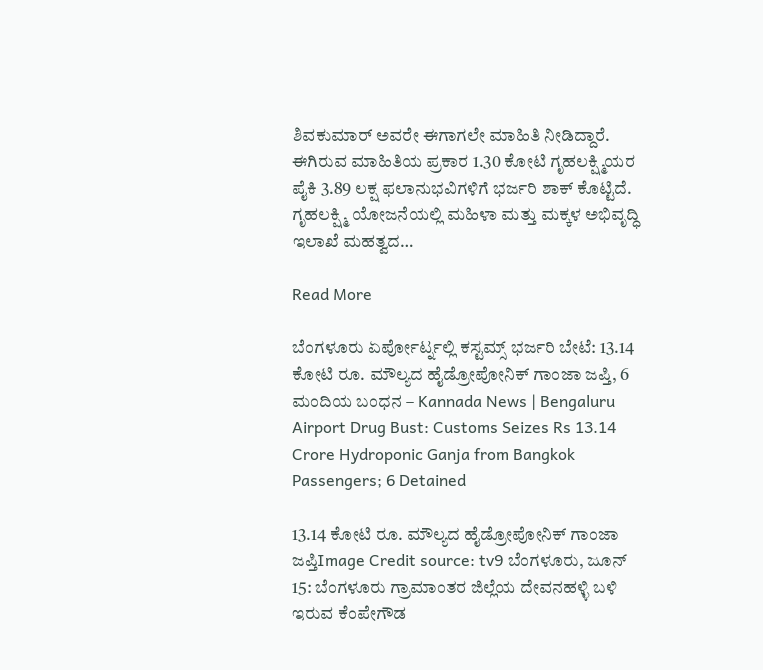ಶಿವಕುಮಾರ್ ಅವರೇ ಈಗಾಗಲೇ ಮಾಹಿತಿ ನೀಡಿದ್ದಾರೆ. ಈಗಿರುವ ಮಾಹಿತಿಯ ಪ್ರಕಾರ 1.30 ಕೋಟಿ ಗೃಹಲಕ್ಷ್ಮಿಯರ ಪೈಕಿ 3.89 ಲಕ್ಷ ಫಲಾನುಭವಿಗಳಿಗೆ ಭರ್ಜರಿ ಶಾಕ್ ಕೊಟ್ಟಿದೆ. ಗೃಹಲಕ್ಷ್ಮಿ ಯೋಜನೆಯಲ್ಲಿ ಮಹಿಳಾ ಮತ್ತು ಮಕ್ಕಳ ಅಭಿವೃದ್ಧಿ ಇಲಾಖೆ ಮಹತ್ವದ…

Read More

ಬೆಂಗಳೂರು ಏರ್ಪೋರ್ಟ್ನಲ್ಲಿ ಕಸ್ಟಮ್ಸ್ ಭರ್ಜರಿ ಬೇಟೆ: 13.14 ಕೋಟಿ ರೂ. ಮೌಲ್ಯದ ಹೈಡ್ರೋಪೋನಿಕ್ ಗಾಂಜಾ ಜಪ್ತಿ, 6 ಮಂದಿಯ ಬಂಧನ – Kannada News | Bengaluru Airport Drug Bust: Customs Seizes Rs 13.14 Crore Hydroponic Ganja from Bangkok Passengers; 6 Detained

13.14 ಕೋಟಿ ರೂ. ಮೌಲ್ಯದ ಹೈಡ್ರೋಪೋನಿಕ್ ಗಾಂಜಾ ಜಪ್ತಿImage Credit source: tv9 ಬೆಂಗಳೂರು, ಜೂನ್ 15: ಬೆಂಗಳೂರು ಗ್ರಾಮಾಂತರ ಜಿಲ್ಲೆಯ ದೇವನಹಳ್ಳಿ ಬಳಿ ಇರುವ ಕೆಂಪೇಗೌಡ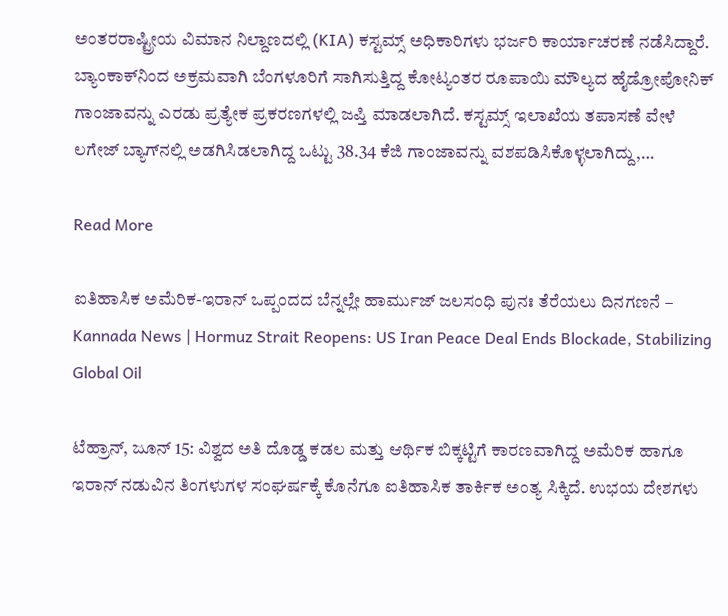ಅಂತರರಾಷ್ಟ್ರೀಯ ವಿಮಾನ ನಿಲ್ದಾಣದಲ್ಲಿ (KIA) ಕಸ್ಟಮ್ಸ್ ಅಧಿಕಾರಿಗಳು ಭರ್ಜರಿ ಕಾರ್ಯಾಚರಣೆ ನಡೆಸಿದ್ದಾರೆ. ಬ್ಯಾಂಕಾಕ್‌ನಿಂದ ಅಕ್ರಮವಾಗಿ ಬೆಂಗಳೂರಿಗೆ ಸಾಗಿಸುತ್ತಿದ್ದ ಕೋಟ್ಯಂತರ ರೂಪಾಯಿ ಮೌಲ್ಯದ ಹೈಡ್ರೋಪೋನಿಕ್ ಗಾಂಜಾವನ್ನು ಎರಡು ಪ್ರತ್ಯೇಕ ಪ್ರಕರಣಗಳಲ್ಲಿ ಜಪ್ತಿ ಮಾಡಲಾಗಿದೆ. ಕಸ್ಟಮ್ಸ್ ಇಲಾಖೆಯ ತಪಾಸಣೆ ವೇಳೆ ಲಗೇಜ್ ಬ್ಯಾಗ್‌ನಲ್ಲಿ ಅಡಗಿಸಿಡಲಾಗಿದ್ದ ಒಟ್ಟು 38.34 ಕೆಜಿ ಗಾಂಜಾವನ್ನು ವಶಪಡಿಸಿಕೊಳ್ಳಲಾಗಿದ್ದು,…

Read More

ಐತಿಹಾಸಿಕ ಅಮೆರಿಕ-ಇರಾನ್ ಒಪ್ಪಂದದ ಬೆನ್ನಲ್ಲೇ ಹಾರ್ಮುಜ್ ಜಲಸಂಧಿ ಪುನಃ ತೆರೆಯಲು ದಿನಗಣನೆ – Kannada News | Hormuz Strait Reopens: US Iran Peace Deal Ends Blockade, Stabilizing Global Oil

ಟೆಹ್ರಾನ್, ಜೂನ್ 15: ವಿಶ್ವದ ಅತಿ ದೊಡ್ಡ ಕಡಲ ಮತ್ತು ಆರ್ಥಿಕ ಬಿಕ್ಕಟ್ಟಿಗೆ ಕಾರಣವಾಗಿದ್ದ ಅಮೆರಿಕ ಹಾಗೂ ಇರಾನ್ ನಡುವಿನ ತಿಂಗಳುಗಳ ಸಂಘರ್ಷಕ್ಕೆ ಕೊನೆಗೂ ಐತಿಹಾಸಿಕ ತಾರ್ಕಿಕ ಅಂತ್ಯ ಸಿಕ್ಕಿದೆ. ಉಭಯ ದೇಶಗಳು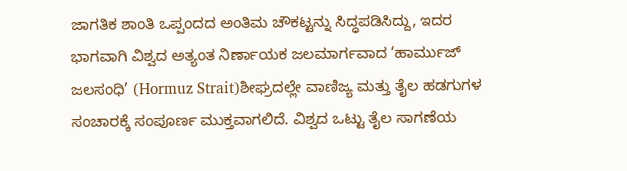ಜಾಗತಿಕ ಶಾಂತಿ ಒಪ್ಪಂದದ ಅಂತಿಮ ಚೌಕಟ್ಟನ್ನು ಸಿದ್ಧಪಡಿಸಿದ್ದು, ಇದರ ಭಾಗವಾಗಿ ವಿಶ್ವದ ಅತ್ಯಂತ ನಿರ್ಣಾಯಕ ಜಲಮಾರ್ಗವಾದ ‘ಹಾರ್ಮುಜ್ ಜಲಸಂಧಿ’ (Hormuz Strait)ಶೀಘ್ರದಲ್ಲೇ ವಾಣಿಜ್ಯ ಮತ್ತು ತೈಲ ಹಡಗುಗಳ ಸಂಚಾರಕ್ಕೆ ಸಂಪೂರ್ಣ ಮುಕ್ತವಾಗಲಿದೆ. ವಿಶ್ವದ ಒಟ್ಟು ತೈಲ ಸಾಗಣೆಯ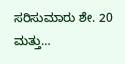ಸರಿಸುಮಾರು ಶೇ. 20 ಮತ್ತು…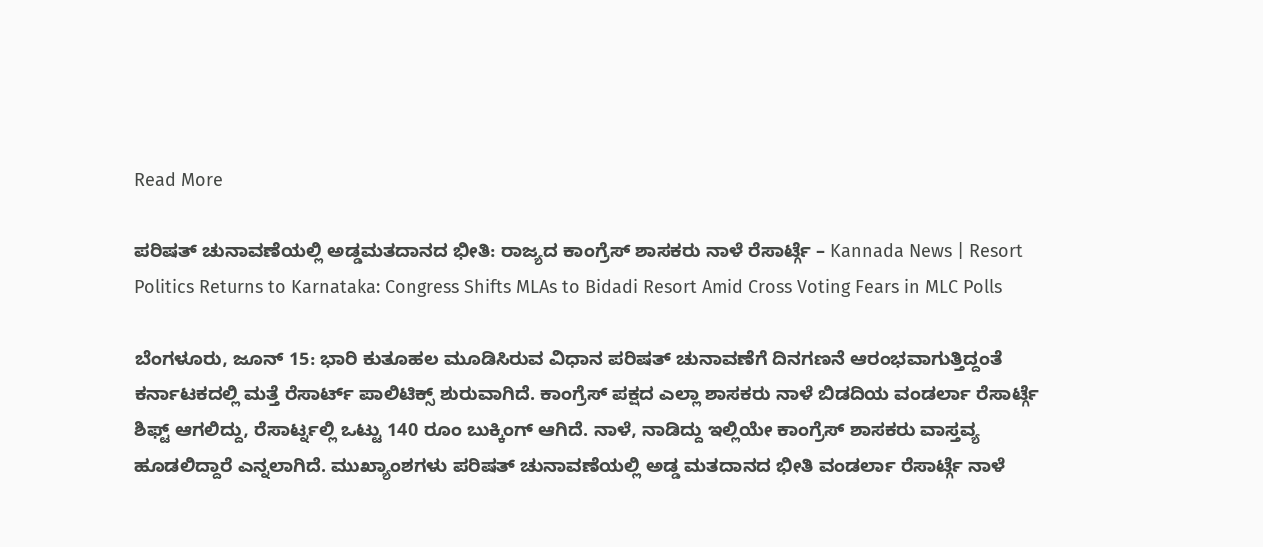Read More

ಪರಿಷತ್ ಚುನಾವಣೆಯಲ್ಲಿ ಅಡ್ಡಮತದಾನದ ಭೀತಿ: ರಾಜ್ಯದ ಕಾಂಗ್ರೆಸ್ ಶಾಸಕರು ನಾಳೆ ರೆಸಾರ್ಟ್ಗೆ – Kannada News | Resort Politics Returns to Karnataka: Congress Shifts MLAs to Bidadi Resort Amid Cross Voting Fears in MLC Polls

ಬೆಂಗಳೂರು, ಜೂನ್ 15: ಭಾರಿ ಕುತೂಹಲ ಮೂಡಿಸಿರುವ ವಿಧಾನ ಪರಿಷತ್ ಚುನಾವಣೆಗೆ ದಿನಗಣನೆ ಆರಂಭವಾಗುತ್ತಿದ್ದಂತೆ ಕರ್ನಾಟಕದಲ್ಲಿ ಮತ್ತೆ ರೆಸಾರ್ಟ್ ಪಾಲಿಟಿಕ್ಸ್ ಶುರುವಾಗಿದೆ. ಕಾಂಗ್ರೆಸ್ ಪಕ್ಷದ ಎಲ್ಲಾ ಶಾಸಕರು ನಾಳೆ ಬಿಡದಿಯ ವಂಡರ್ಲಾ ರೆಸಾರ್ಟ್ಗೆ ಶಿಫ್ಟ್ ಆಗಲಿದ್ದು, ರೆಸಾರ್ಟ್ನಲ್ಲಿ ಒಟ್ಟು 140 ರೂಂ ಬುಕ್ಕಿಂಗ್ ಆಗಿದೆ. ನಾಳೆ, ನಾಡಿದ್ದು ಇಲ್ಲಿಯೇ ಕಾಂಗ್ರೆಸ್ ಶಾಸಕರು ವಾಸ್ತವ್ಯ ಹೂಡಲಿದ್ದಾರೆ ಎನ್ನಲಾಗಿದೆ. ಮುಖ್ಯಾಂಶಗಳು ಪರಿಷತ್ ಚುನಾವಣೆಯಲ್ಲಿ ಅಡ್ಡ ಮತದಾನದ ಭೀತಿ ವಂಡರ್ಲಾ ರೆಸಾರ್ಟ್ಗೆ ನಾಳೆ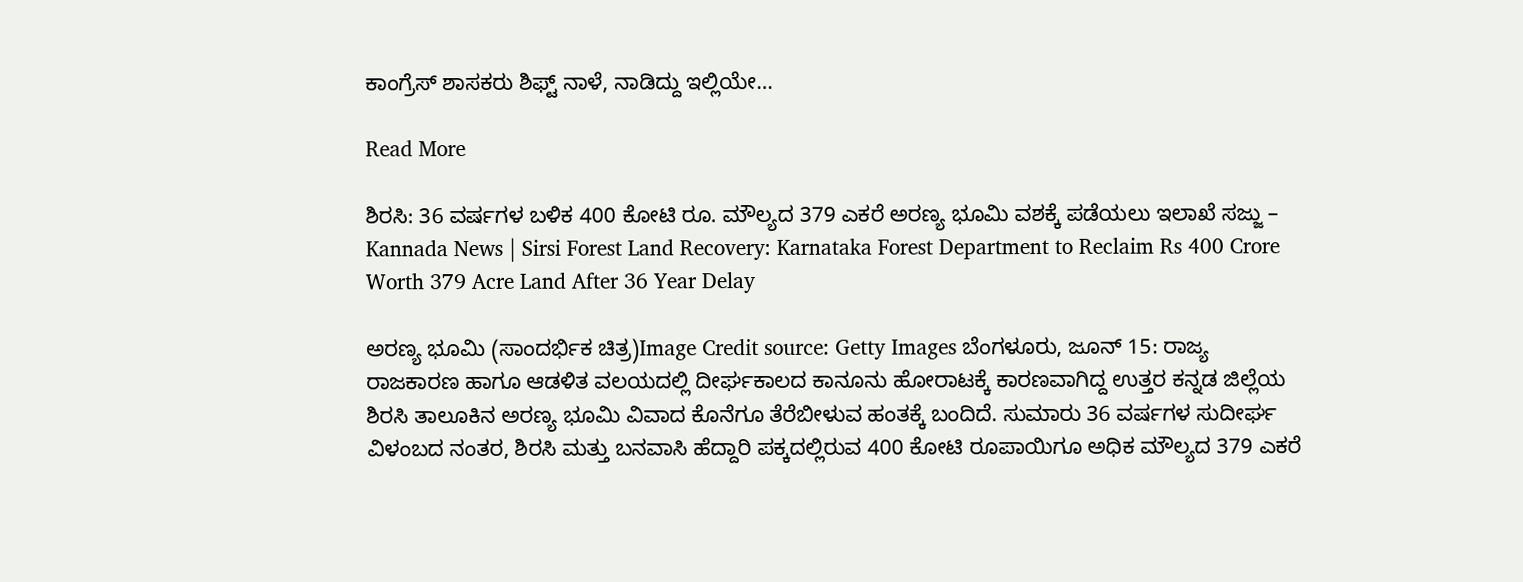ಕಾಂಗ್ರೆಸ್ ಶಾಸಕರು ಶಿಫ್ಟ್ ನಾಳೆ, ನಾಡಿದ್ದು ಇಲ್ಲಿಯೇ…

Read More

ಶಿರಸಿ: 36 ವರ್ಷಗಳ ಬಳಿಕ 400 ಕೋಟಿ ರೂ. ಮೌಲ್ಯದ 379 ಎಕರೆ ಅರಣ್ಯ ಭೂಮಿ ವಶಕ್ಕೆ ಪಡೆಯಲು ಇಲಾಖೆ ಸಜ್ಜು – Kannada News | Sirsi Forest Land Recovery: Karnataka Forest Department to Reclaim Rs 400 Crore Worth 379 Acre Land After 36 Year Delay

ಅರಣ್ಯ ಭೂಮಿ (ಸಾಂದರ್ಭಿಕ ಚಿತ್ರ)Image Credit source: Getty Images ಬೆಂಗಳೂರು, ಜೂನ್ 15: ರಾಜ್ಯ ರಾಜಕಾರಣ ಹಾಗೂ ಆಡಳಿತ ವಲಯದಲ್ಲಿ ದೀರ್ಘಕಾಲದ ಕಾನೂನು ಹೋರಾಟಕ್ಕೆ ಕಾರಣವಾಗಿದ್ದ ಉತ್ತರ ಕನ್ನಡ ಜಿಲ್ಲೆಯ ಶಿರಸಿ ತಾಲೂಕಿನ ಅರಣ್ಯ ಭೂಮಿ ವಿವಾದ ಕೊನೆಗೂ ತೆರೆಬೀಳುವ ಹಂತಕ್ಕೆ ಬಂದಿದೆ. ಸುಮಾರು 36 ವರ್ಷಗಳ ಸುದೀರ್ಘ ವಿಳಂಬದ ನಂತರ, ಶಿರಸಿ ಮತ್ತು ಬನವಾಸಿ ಹೆದ್ದಾರಿ ಪಕ್ಕದಲ್ಲಿರುವ 400 ಕೋಟಿ ರೂಪಾಯಿಗೂ ಅಧಿಕ ಮೌಲ್ಯದ 379 ಎಕರೆ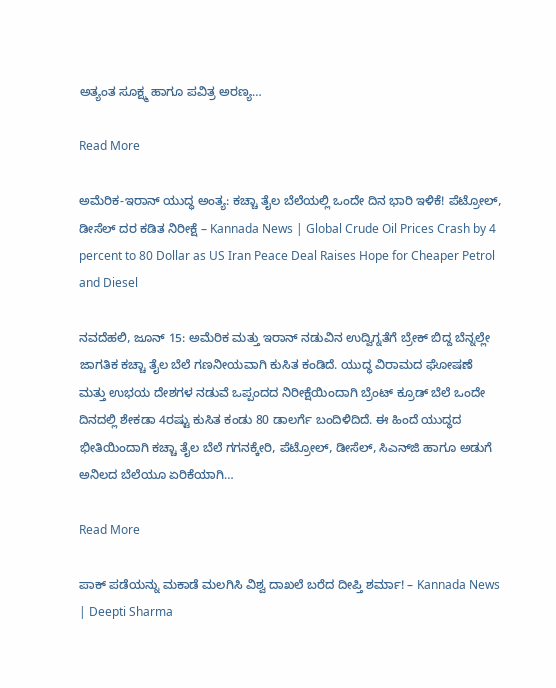ಅತ್ಯಂತ ಸೂಕ್ಷ್ಮ ಹಾಗೂ ಪವಿತ್ರ ಅರಣ್ಯ…

Read More

ಅಮೆರಿಕ-ಇರಾನ್ ಯುದ್ಧ ಅಂತ್ಯ: ಕಚ್ಚಾ ತೈಲ ಬೆಲೆಯಲ್ಲಿ ಒಂದೇ ದಿನ ಭಾರಿ ಇಳಿಕೆ! ಪೆಟ್ರೋಲ್, ಡೀಸೆಲ್ ದರ ಕಡಿತ ನಿರೀಕ್ಷೆ – Kannada News | Global Crude Oil Prices Crash by 4 percent to 80 Dollar as US Iran Peace Deal Raises Hope for Cheaper Petrol and Diesel

ನವದೆಹಲಿ, ಜೂನ್ 15: ಅಮೆರಿಕ ಮತ್ತು ಇರಾನ್ ನಡುವಿನ ಉದ್ವಿಗ್ನತೆಗೆ ಬ್ರೇಕ್ ಬಿದ್ದ ಬೆನ್ನಲ್ಲೇ ಜಾಗತಿಕ ಕಚ್ಚಾ ತೈಲ ಬೆಲೆ ಗಣನೀಯವಾಗಿ ಕುಸಿತ ಕಂಡಿದೆ. ಯುದ್ಧ ವಿರಾಮದ ಘೋಷಣೆ ಮತ್ತು ಉಭಯ ದೇಶಗಳ ನಡುವೆ ಒಪ್ಪಂದದ ನಿರೀಕ್ಷೆಯಿಂದಾಗಿ ಬ್ರೆಂಟ್ ಕ್ರೂಡ್ ಬೆಲೆ ಒಂದೇ ದಿನದಲ್ಲಿ ಶೇಕಡಾ 4ರಷ್ಟು ಕುಸಿತ ಕಂಡು 80 ಡಾಲರ್ಗೆ ಬಂದಿಳಿದಿದೆ. ಈ ಹಿಂದೆ ಯುದ್ಧದ ಭೀತಿಯಿಂದಾಗಿ ಕಚ್ಚಾ ತೈಲ ಬೆಲೆ ಗಗನಕ್ಕೇರಿ, ಪೆಟ್ರೋಲ್, ಡೀಸೆಲ್, ಸಿಎನ್‌ಜಿ ಹಾಗೂ ಅಡುಗೆ ಅನಿಲದ ಬೆಲೆಯೂ ಏರಿಕೆಯಾಗಿ…

Read More

ಪಾಕ್ ಪಡೆಯನ್ನು ಮಕಾಡೆ ಮಲಗಿಸಿ ವಿಶ್ವ ದಾಖಲೆ ಬರೆದ ದೀಪ್ತಿ ಶರ್ಮಾ! – Kannada News | Deepti Sharma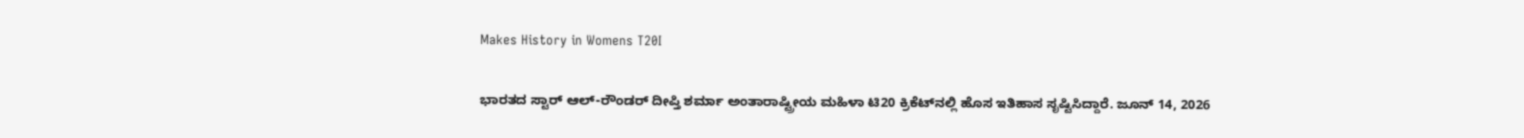Makes History in Womens T20I

ಭಾರತದ ಸ್ಟಾರ್ ಆಲ್-ರೌಂಡರ್ ದೀಪ್ತಿ ಶರ್ಮಾ ಅಂತಾರಾಷ್ಟ್ರೀಯ ಮಹಿಳಾ ಟಿ20 ಕ್ರಿಕೆಟ್‌ನಲ್ಲಿ ಹೊಸ ಇತಿಹಾಸ ಸೃಷ್ಟಿಸಿದ್ದಾರೆ. ಜೂನ್ 14, 2026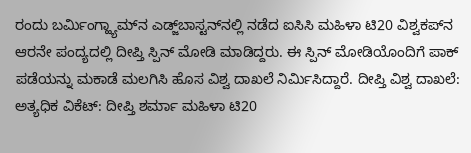ರಂದು ಬರ್ಮಿಂಗ್ಹ್ಯಾಮ್‌ನ ಎಡ್ಜ್‌ಬಾಸ್ಟನ್‌ನಲ್ಲಿ ನಡೆದ ಐಸಿಸಿ ಮಹಿಳಾ ಟಿ20 ವಿಶ್ವಕಪ್‌ನ ಆರನೇ ಪಂದ್ಯದಲ್ಲಿ ದೀಪ್ತಿ ಸ್ಪಿನ್ ಮೋಡಿ ಮಾಡಿದ್ದರು. ಈ ಸ್ಪಿನ್ ಮೋಡಿಯೊಂದಿಗೆ ಪಾಕ್ ಪಡೆಯನ್ನು ಮಕಾಡೆ ಮಲಗಿಸಿ ಹೊಸ ವಿಶ್ವ ದಾಖಲೆ ನಿರ್ಮಿಸಿದ್ದಾರೆ. ದೀಪ್ತಿ ವಿಶ್ವ ದಾಖಲೆ: ಅತ್ಯಧಿಕ ವಿಕೆಟ್: ದೀಪ್ತಿ ಶರ್ಮಾ ಮಹಿಳಾ ಟಿ20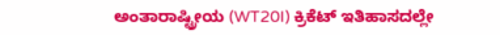ಅಂತಾರಾಷ್ಟ್ರೀಯ (WT20I) ಕ್ರಿಕೆಟ್ ಇತಿಹಾಸದಲ್ಲೇ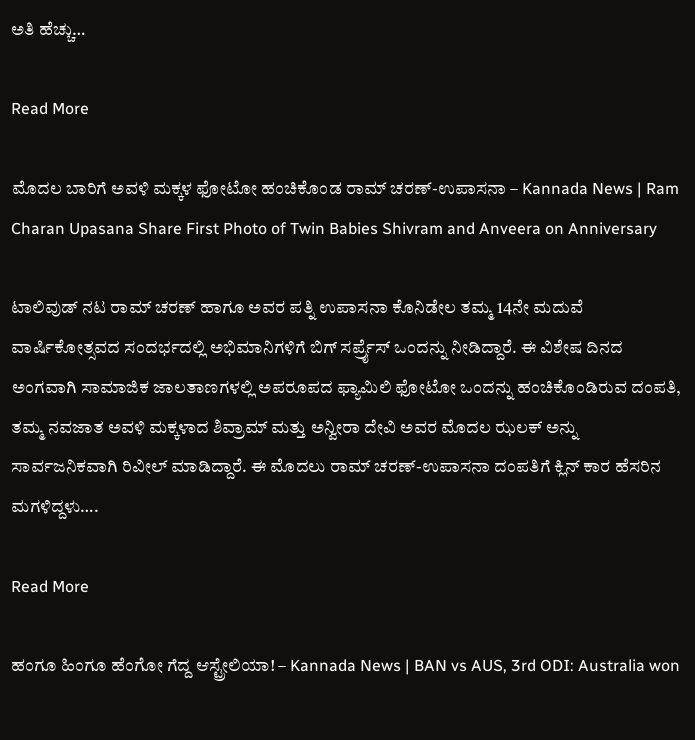ಅತಿ ಹೆಚ್ಚು…

Read More

ಮೊದಲ ಬಾರಿಗೆ ಅವಳಿ ಮಕ್ಕಳ ಫೋಟೋ ಹಂಚಿಕೊಂಡ ರಾಮ್ ಚರಣ್-ಉಪಾಸನಾ – Kannada News | Ram Charan Upasana Share First Photo of Twin Babies Shivram and Anveera on Anniversary

ಟಾಲಿವುಡ್ ನಟ ರಾಮ್ ಚರಣ್ ಹಾಗೂ ಅವರ ಪತ್ನಿ ಉಪಾಸನಾ ಕೊನಿಡೇಲ ತಮ್ಮ 14ನೇ ಮದುವೆ ವಾರ್ಷಿಕೋತ್ಸವದ ಸಂದರ್ಭದಲ್ಲಿ ಅಭಿಮಾನಿಗಳಿಗೆ ಬಿಗ್ ಸರ್ಪ್ರೈಸ್ ಒಂದನ್ನು ನೀಡಿದ್ದಾರೆ. ಈ ವಿಶೇಷ ದಿನದ ಅಂಗವಾಗಿ ಸಾಮಾಜಿಕ ಜಾಲತಾಣಗಳಲ್ಲಿ ಅಪರೂಪದ ಫ್ಯಾಮಿಲಿ ಫೋಟೋ ಒಂದನ್ನು ಹಂಚಿಕೊಂಡಿರುವ ದಂಪತಿ, ತಮ್ಮ ನವಜಾತ ಅವಳಿ ಮಕ್ಕಳಾದ ಶಿವ್ರಾಮ್ ಮತ್ತು ಅನ್ವೀರಾ ದೇವಿ ಅವರ ಮೊದಲ ಝಲಕ್ ಅನ್ನು ಸಾರ್ವಜನಿಕವಾಗಿ ರಿವೀಲ್ ಮಾಡಿದ್ದಾರೆ. ಈ ಮೊದಲು ರಾಮ್ ಚರಣ್-ಉಪಾಸನಾ ದಂಪತಿಗೆ ಕ್ಲಿನ್ ಕಾರ ಹೆಸರಿನ ಮಗಳಿದ್ದಳು….

Read More

ಹಂಗೂ ಹಿಂಗೂ ಹೆಂಗೋ ಗೆದ್ದ ಆಸ್ಟ್ರೇಲಿಯಾ! – Kannada News | BAN vs AUS, 3rd ODI: Australia won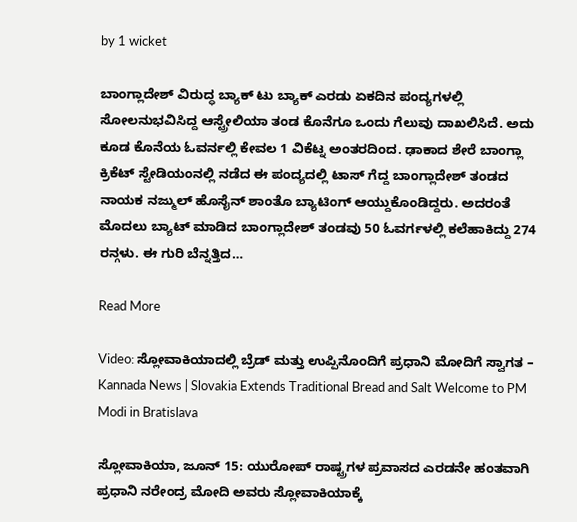by 1 wicket

ಬಾಂಗ್ಲಾದೇಶ್ ವಿರುದ್ಧ ಬ್ಯಾಕ್ ಟು ಬ್ಯಾಕ್ ಎರಡು ಏಕದಿನ ಪಂದ್ಯಗಳಲ್ಲಿ ಸೋಲನುಭವಿಸಿದ್ದ ಆಸ್ಟ್ರೇಲಿಯಾ ತಂಡ ಕೊನೆಗೂ ಒಂದು ಗೆಲುವು ದಾಖಲಿಸಿದೆ. ಅದು ಕೂಡ ಕೊನೆಯ ಓವರ್ನಲ್ಲಿ ಕೇವಲ 1 ವಿಕೆಟ್ನ ಅಂತರದಿಂದ. ಢಾಕಾದ ಶೇರೆ ಬಾಂಗ್ಲಾ ಕ್ರಿಕೆಟ್ ಸ್ಟೇಡಿಯಂನಲ್ಲಿ ನಡೆದ ಈ ಪಂದ್ಯದಲ್ಲಿ ಟಾಸ್ ಗೆದ್ದ ಬಾಂಗ್ಲಾದೇಶ್ ತಂಡದ ನಾಯಕ ನಜ್ಮುಲ್ ಹೊಸೈನ್ ಶಾಂತೊ ಬ್ಯಾಟಿಂಗ್ ಆಯ್ದುಕೊಂಡಿದ್ದರು. ಅದರಂತೆ ಮೊದಲು ಬ್ಯಾಟ್ ಮಾಡಿದ ಬಾಂಗ್ಲಾದೇಶ್ ತಂಡವು 50 ಓವರ್ಗಳಲ್ಲಿ ಕಲೆಹಾಕಿದ್ದು 274 ರನ್ಗಳು. ಈ ಗುರಿ ಬೆನ್ನತ್ತಿದ…

Read More

Video: ಸ್ಲೋವಾಕಿಯಾದಲ್ಲಿ ಬ್ರೆಡ್ ಮತ್ತು ಉಪ್ಪಿನೊಂದಿಗೆ ಪ್ರಧಾನಿ ಮೋದಿಗೆ ಸ್ವಾಗತ – Kannada News | Slovakia Extends Traditional Bread and Salt Welcome to PM Modi in Bratislava

ಸ್ಲೋವಾಕಿಯಾ, ಜೂನ್ 15: ಯುರೋಪ್ ರಾಷ್ಟ್ರಗಳ ಪ್ರವಾಸದ ಎರಡನೇ ಹಂತವಾಗಿ ಪ್ರಧಾನಿ ನರೇಂದ್ರ ಮೋದಿ ಅವರು ಸ್ಲೋವಾಕಿಯಾಕ್ಕೆ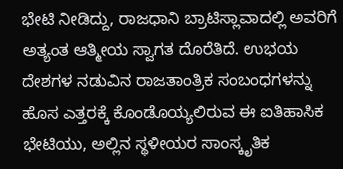ಭೇಟಿ ನೀಡಿದ್ದು, ರಾಜಧಾನಿ ಬ್ರಾಟಿಸ್ಲಾವಾದಲ್ಲಿ ಅವರಿಗೆ ಅತ್ಯಂತ ಆತ್ಮೀಯ ಸ್ವಾಗತ ದೊರೆತಿದೆ. ಉಭಯ ದೇಶಗಳ ನಡುವಿನ ರಾಜತಾಂತ್ರಿಕ ಸಂಬಂಧಗಳನ್ನು ಹೊಸ ಎತ್ತರಕ್ಕೆ ಕೊಂಡೊಯ್ಯಲಿರುವ ಈ ಐತಿಹಾಸಿಕ ಭೇಟಿಯು, ಅಲ್ಲಿನ ಸ್ಥಳೀಯರ ಸಾಂಸ್ಕೃತಿಕ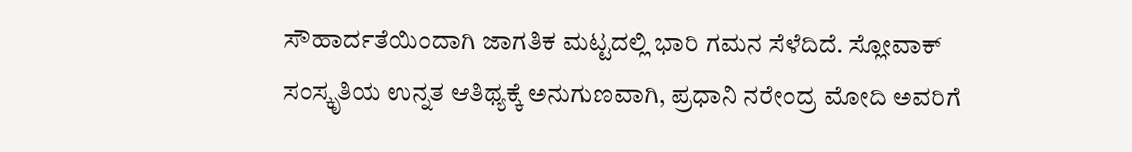ಸೌಹಾರ್ದತೆಯಿಂದಾಗಿ ಜಾಗತಿಕ ಮಟ್ಟದಲ್ಲಿ ಭಾರಿ ಗಮನ ಸೆಳೆದಿದೆ. ಸ್ಲೋವಾಕ್ ಸಂಸ್ಕೃತಿಯ ಉನ್ನತ ಆತಿಥ್ಯಕ್ಕೆ ಅನುಗುಣವಾಗಿ, ಪ್ರಧಾನಿ ನರೇಂದ್ರ ಮೋದಿ ಅವರಿಗೆ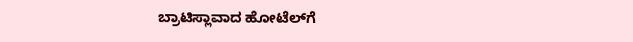ಬ್ರಾಟಿಸ್ಲಾವಾದ ಹೋಟೆಲ್‌ಗೆ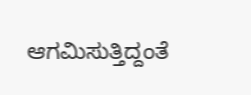ಆಗಮಿಸುತ್ತಿದ್ದಂತೆ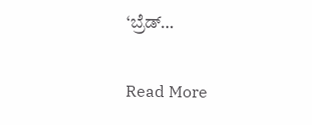‘ಬ್ರೆಡ್…

Read More